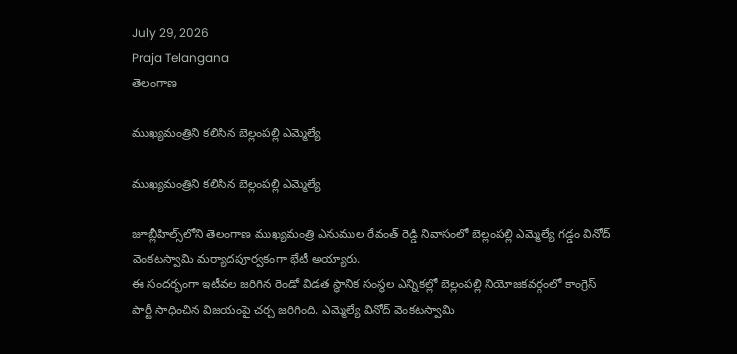July 29, 2026
Praja Telangana
తెలంగాణ

ముఖ్యమంత్రిని కలిసిన బెల్లంపల్లి ఎమ్మెల్యే

ముఖ్యమంత్రిని కలిసిన బెల్లంపల్లి ఎమ్మెల్యే

జూబ్లీహిల్స్‌లోని తెలంగాణ ముఖ్యమంత్రి ఎనుముల రేవంత్ రెడ్డి నివాసంలో బెల్లంపల్లి ఎమ్మెల్యే గడ్డం వినోద్ వెంకటస్వామి మర్యాదపూర్వకంగా భేటీ అయ్యారు.
ఈ సందర్భంగా ఇటీవల జరిగిన రెండో విడత స్థానిక సంస్థల ఎన్నికల్లో బెల్లంపల్లి నియోజకవర్గంలో కాంగ్రెస్ పార్టీ సాధించిన విజయంపై చర్చ జరిగింది. ఎమ్మెల్యే వినోద్ వెంకటస్వామి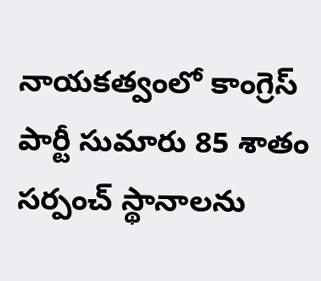నాయకత్వంలో కాంగ్రెస్ పార్టీ సుమారు 85 శాతం సర్పంచ్ స్థానాలను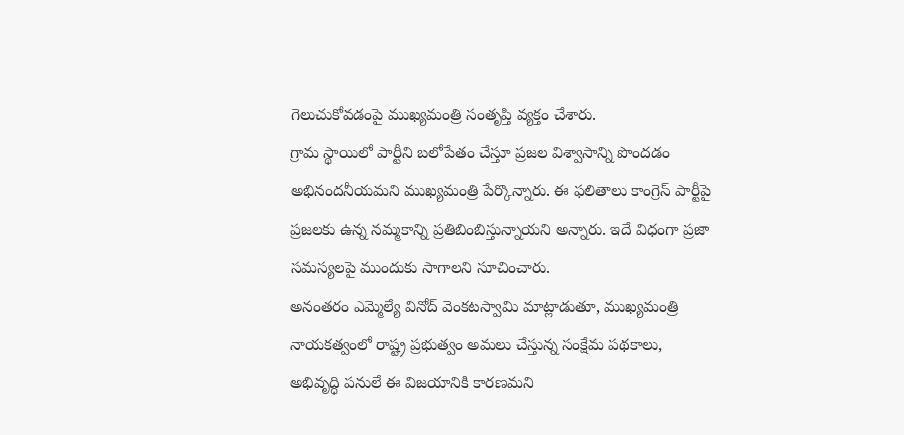గెలుచుకోవడంపై ముఖ్యమంత్రి సంతృప్తి వ్యక్తం చేశారు.
గ్రామ స్థాయిలో పార్టీని బలోపేతం చేస్తూ ప్రజల విశ్వాసాన్ని పొందడం అభినందనీయమని ముఖ్యమంత్రి పేర్కొన్నారు. ఈ ఫలితాలు కాంగ్రెస్ పార్టీపై ప్రజలకు ఉన్న నమ్మకాన్ని ప్రతిబింబిస్తున్నాయని అన్నారు. ఇదే విధంగా ప్రజా సమస్యలపై ముందుకు సాగాలని సూచించారు.
అనంతరం ఎమ్మెల్యే వినోద్ వెంకటస్వామి మాట్లాడుతూ, ముఖ్యమంత్రి నాయకత్వంలో రాష్ట్ర ప్రభుత్వం అమలు చేస్తున్న సంక్షేమ పథకాలు, అభివృద్ధి పనులే ఈ విజయానికి కారణమని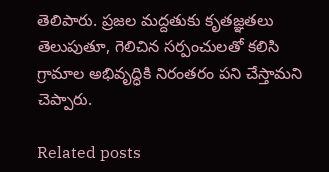తెలిపారు. ప్రజల మద్దతుకు కృతజ్ఞతలు తెలుపుతూ, గెలిచిన సర్పంచులతో కలిసి గ్రామాల అభివృద్ధికి నిరంతరం పని చేస్తామని చెప్పారు.

Related posts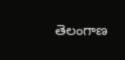తెలంగాణ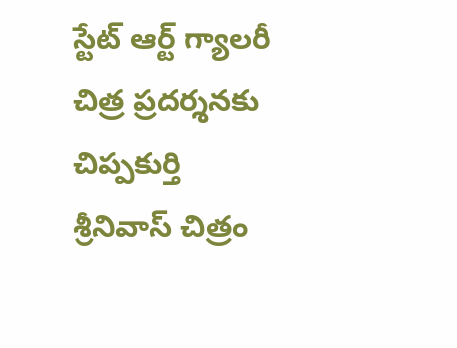స్టేట్ ఆర్ట్ గ్యాలరీ చిత్ర ప్రదర్శనకు చిప్పకుర్తి శ్రీనివాస్ చిత్రం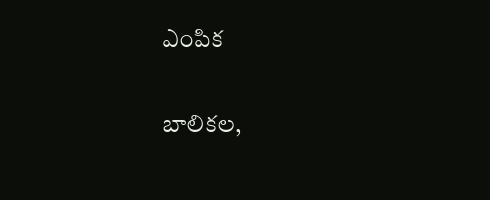ఎంపిక

బాలికల,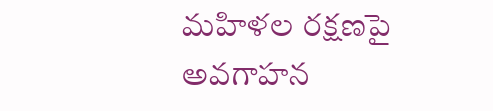మహిళల రక్షణపై అవగాహన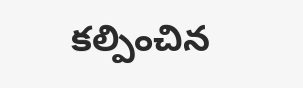కల్పించిన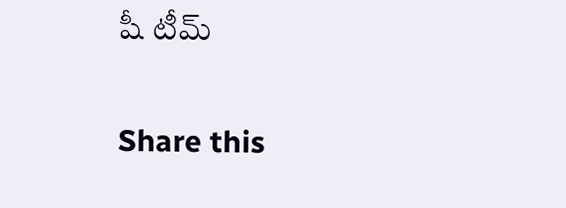షీ టీమ్

Share this